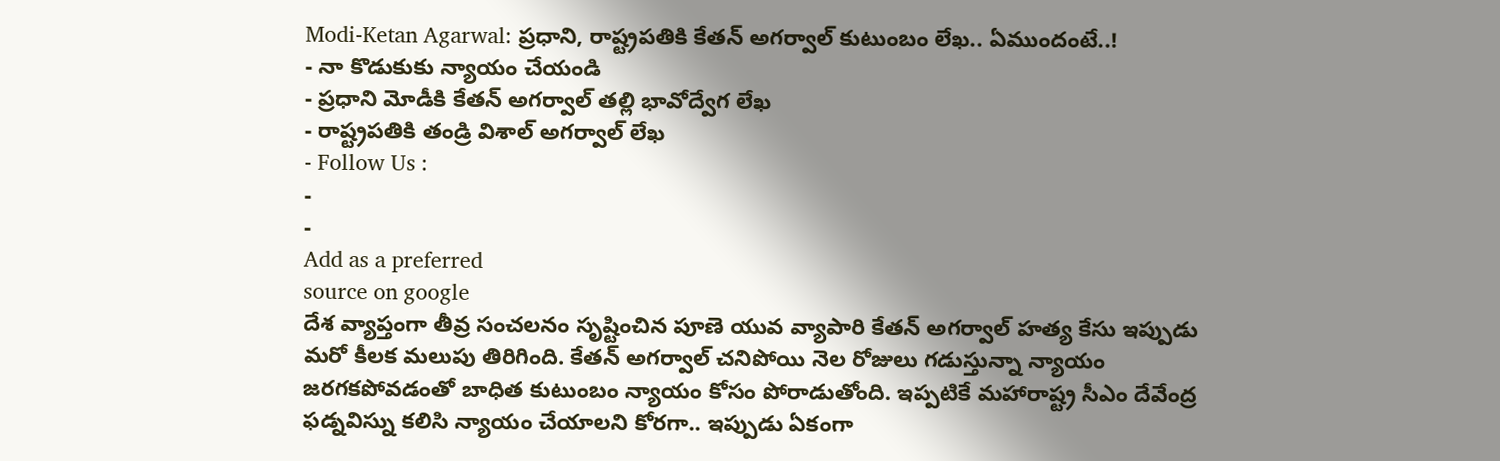Modi-Ketan Agarwal: ప్రధాని, రాష్ట్రపతికి కేతన్ అగర్వాల్ కుటుంబం లేఖ.. ఏముందంటే..!
- నా కొడుకుకు న్యాయం చేయండి
- ప్రధాని మోడీకి కేతన్ అగర్వాల్ తల్లి భావోద్వేగ లేఖ
- రాష్ట్రపతికి తండ్రి విశాల్ అగర్వాల్ లేఖ
- Follow Us :
-
-
Add as a preferred
source on google
దేశ వ్యాప్తంగా తీవ్ర సంచలనం సృష్టించిన పూణె యువ వ్యాపారి కేతన్ అగర్వాల్ హత్య కేసు ఇప్పుడు మరో కీలక మలుపు తిరిగింది. కేతన్ అగర్వాల్ చనిపోయి నెల రోజులు గడుస్తున్నా న్యాయం జరగకపోవడంతో బాధిత కుటుంబం న్యాయం కోసం పోరాడుతోంది. ఇప్పటికే మహారాష్ట్ర సీఎం దేవేంద్ర ఫడ్నవిస్ను కలిసి న్యాయం చేయాలని కోరగా.. ఇప్పుడు ఏకంగా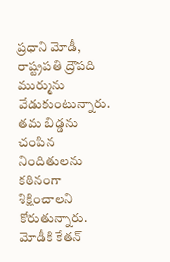ప్రధాని మోడీ, రాష్ట్రపతి ద్రౌపది ముర్మును వేడుకుంటున్నారు. తమ బిడ్డను చంపిన నిందితులను కఠినంగా శిక్షించాలని కోరుతున్నారు.
మోడీకి కేతన్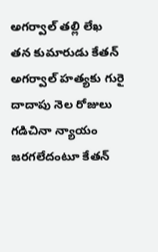అగర్వాల్ తల్లి లేఖ
తన కుమారుడు కేతన్ అగర్వాల్ హత్యకు గురై దాదాపు నెల రోజులు గడిచినా న్యాయం జరగలేదంటూ కేతన్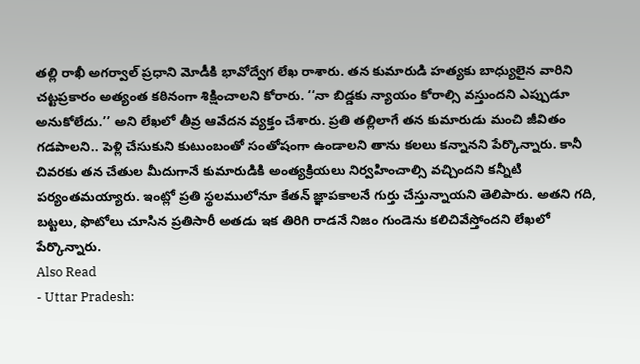తల్లి రాఖీ అగర్వాల్ ప్రధాని మోడీకి భావోద్వేగ లేఖ రాశారు. తన కుమారుడి హత్యకు బాధ్యులైన వారిని చట్టప్రకారం అత్యంత కఠినంగా శిక్షించాలని కోరారు. ‘‘నా బిడ్డకు న్యాయం కోరాల్సి వస్తుందని ఎప్పుడూ అనుకోలేదు.’’ అని లేఖలో తీవ్ర ఆవేదన వ్యక్తం చేశారు. ప్రతి తల్లిలాగే తన కుమారుడు మంచి జీవితం గడపాలని.. పెళ్లి చేసుకుని కుటుంబంతో సంతోషంగా ఉండాలని తాను కలలు కన్నానని పేర్కొన్నారు. కానీ చివరకు తన చేతుల మీదుగానే కుమారుడికి అంత్యక్రియలు నిర్వహించాల్సి వచ్చిందని కన్నీటి పర్యంతమయ్యారు. ఇంట్లో ప్రతి స్థలములోనూ కేతన్ జ్ఞాపకాలనే గుర్తు చేస్తున్నాయని తెలిపారు. అతని గది, బట్టలు, ఫొటోలు చూసిన ప్రతిసారీ అతడు ఇక తిరిగి రాడనే నిజం గుండెను కలిచివేస్తోందని లేఖలో పేర్కొన్నారు.
Also Read
- Uttar Pradesh: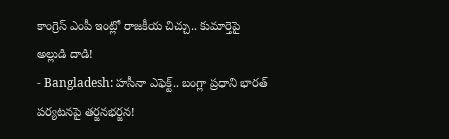కాంగ్రెస్ ఎంపీ ఇంట్లో రాజకీయ చిచ్చు.. కుమార్తెపై అల్లుడి దాడి!
- Bangladesh: హసీనా ఎఫెక్ట్.. బంగ్లా ప్రధాని భారత్ పర్యటనపై తర్జనభర్జన!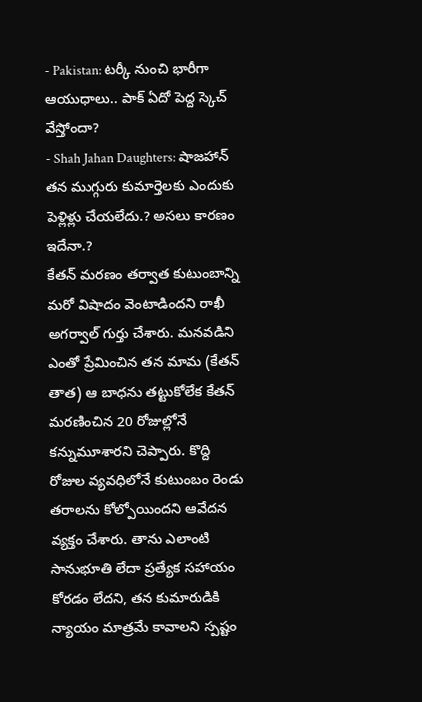- Pakistan: టర్కీ నుంచి భారీగా ఆయుధాలు.. పాక్ ఏదో పెద్ద స్కెచ్ వేస్తోందా?
- Shah Jahan Daughters: షాజహాన్ తన ముగ్గురు కుమార్తెలకు ఎందుకు పెళ్లిళ్లు చేయలేదు.? అసలు కారణం ఇదేనా.?
కేతన్ మరణం తర్వాత కుటుంబాన్ని మరో విషాదం వెంటాడిందని రాఖీ అగర్వాల్ గుర్తు చేశారు. మనవడిని ఎంతో ప్రేమించిన తన మామ (కేతన్ తాత) ఆ బాధను తట్టుకోలేక కేతన్ మరణించిన 20 రోజుల్లోనే కన్నుమూశారని చెప్పారు. కొద్ది రోజుల వ్యవధిలోనే కుటుంబం రెండు తరాలను కోల్పోయిందని ఆవేదన వ్యక్తం చేశారు. తాను ఎలాంటి సానుభూతి లేదా ప్రత్యేక సహాయం కోరడం లేదని, తన కుమారుడికి న్యాయం మాత్రమే కావాలని స్పష్టం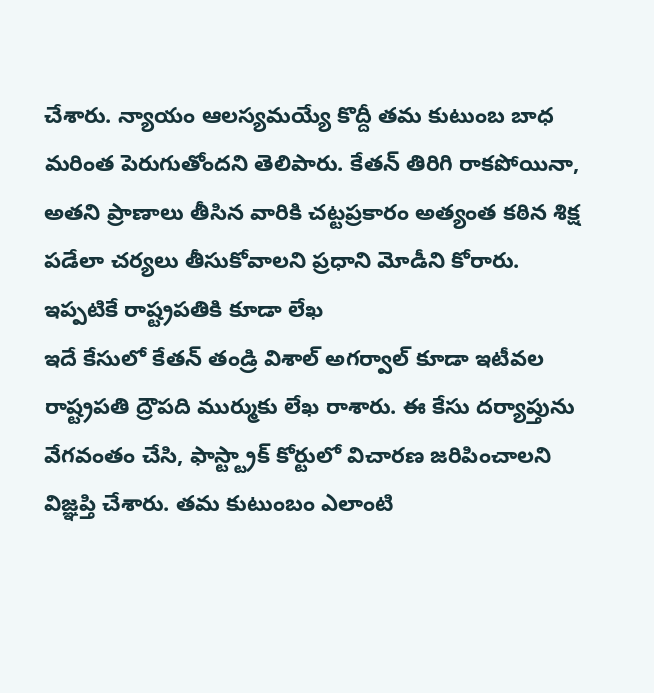చేశారు. న్యాయం ఆలస్యమయ్యే కొద్దీ తమ కుటుంబ బాధ మరింత పెరుగుతోందని తెలిపారు. కేతన్ తిరిగి రాకపోయినా, అతని ప్రాణాలు తీసిన వారికి చట్టప్రకారం అత్యంత కఠిన శిక్ష పడేలా చర్యలు తీసుకోవాలని ప్రధాని మోడీని కోరారు.
ఇప్పటికే రాష్ట్రపతికి కూడా లేఖ
ఇదే కేసులో కేతన్ తండ్రి విశాల్ అగర్వాల్ కూడా ఇటీవల రాష్ట్రపతి ద్రౌపది ముర్ముకు లేఖ రాశారు. ఈ కేసు దర్యాప్తును వేగవంతం చేసి, ఫాస్ట్ట్రాక్ కోర్టులో విచారణ జరిపించాలని విజ్ఞప్తి చేశారు. తమ కుటుంబం ఎలాంటి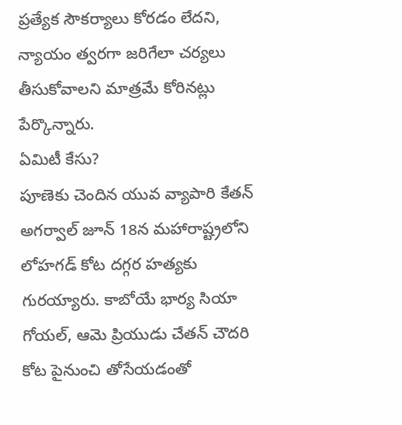ప్రత్యేక సౌకర్యాలు కోరడం లేదని, న్యాయం త్వరగా జరిగేలా చర్యలు తీసుకోవాలని మాత్రమే కోరినట్లు పేర్కొన్నారు.
ఏమిటీ కేసు?
పూణెకు చెందిన యువ వ్యాపారి కేతన్ అగర్వాల్ జూన్ 18న మహారాష్ట్రలోని లోహగడ్ కోట దగ్గర హత్యకు గురయ్యారు. కాబోయే భార్య సియా గోయల్, ఆమె ప్రియుడు చేతన్ చౌదరి కోట పైనుంచి తోసేయడంతో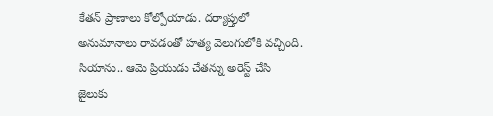కేతన్ ప్రాణాలు కోల్పోయాడు. దర్యాప్తులో అనుమానాలు రావడంతో హత్య వెలుగులోకి వచ్చింది. సియాను.. ఆమె ప్రియుడు చేతన్ను అరెస్ట్ చేసి జైలుకు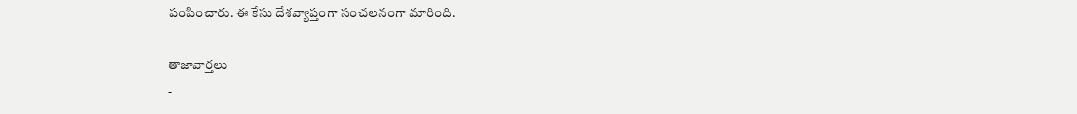పంపించారు. ఈ కేసు దేశవ్యాప్తంగా సంచలనంగా మారింది.

తాజావార్తలు
-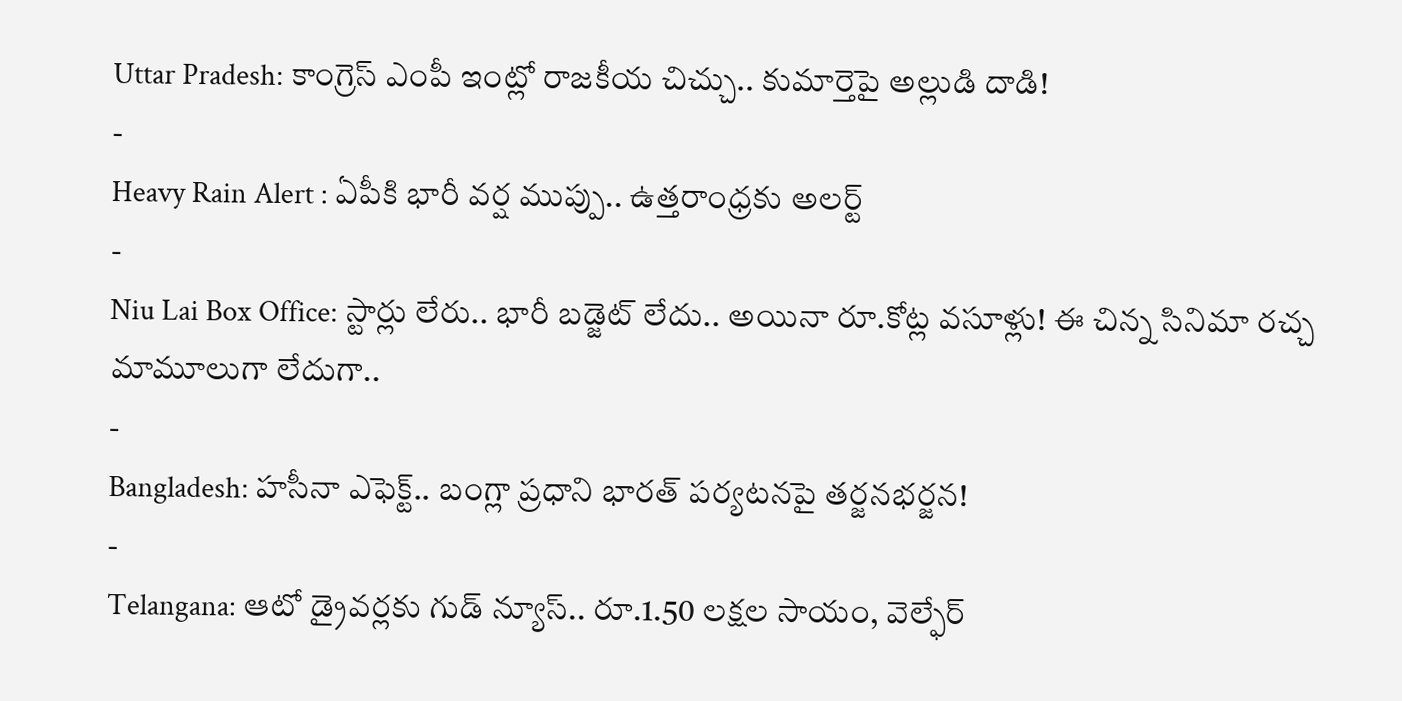Uttar Pradesh: కాంగ్రెస్ ఎంపీ ఇంట్లో రాజకీయ చిచ్చు.. కుమార్తెపై అల్లుడి దాడి!
-
Heavy Rain Alert : ఏపీకి భారీ వర్ష ముప్పు.. ఉత్తరాంధ్రకు అలర్ట్
-
Niu Lai Box Office: స్టార్లు లేరు.. భారీ బడ్జెట్ లేదు.. అయినా రూ.కోట్ల వసూళ్లు! ఈ చిన్న సినిమా రచ్చ మామూలుగా లేదుగా..
-
Bangladesh: హసీనా ఎఫెక్ట్.. బంగ్లా ప్రధాని భారత్ పర్యటనపై తర్జనభర్జన!
-
Telangana: ఆటో డ్రైవర్లకు గుడ్ న్యూస్.. రూ.1.50 లక్షల సాయం, వెల్ఫేర్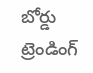బోర్డు
ట్రెండింగ్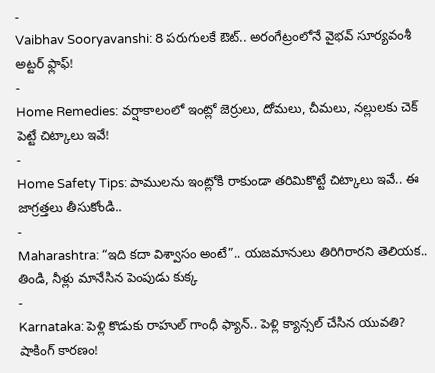-
Vaibhav Sooryavanshi: 8 పరుగులకే ఔట్.. అరంగేట్రంలోనే వైభవ్ సూర్యవంశీ అట్టర్ ఫ్లాఫ్!
-
Home Remedies: వర్షాకాలంలో ఇంట్లో జెర్రులు, దోమలు, చీమలు, నల్లులకు చెక్ పెట్టే చిట్కాలు ఇవే!
-
Home Safety Tips: పాములను ఇంట్లోకి రాకుండా తరిమికొట్టే చిట్కాలు ఇవే.. ఈ జాగ్రత్తలు తీసుకోండి..
-
Maharashtra: “ఇది కదా విశ్వాసం అంటే”.. యజమానులు తిరిగిరారని తెలియక.. తిండి, నీళ్లు మానేసిన పెంపుడు కుక్క
-
Karnataka: పెళ్లి కొడుకు రాహుల్ గాంధీ ఫ్యాన్.. పెళ్లి క్యాన్సల్ చేసిన యువతి? షాకింగ్ కారణం!